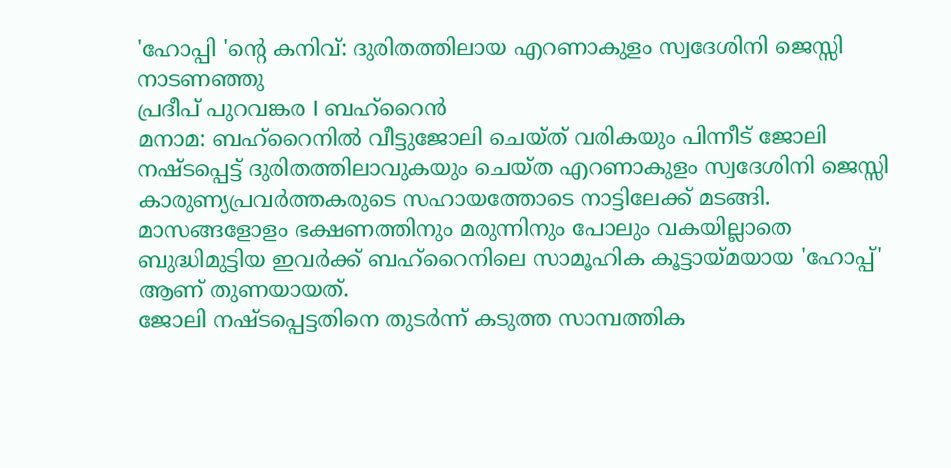'ഹോപ്പി 'ന്റെ കനിവ്: ദുരിതത്തിലായ എറണാകുളം സ്വദേശിനി ജെസ്സി നാടണഞ്ഞു
പ്രദീപ് പുറവങ്കര I ബഹ്റൈൻ
മനാമ: ബഹ്റൈനിൽ വീട്ടുജോലി ചെയ്ത് വരികയും പിന്നീട് ജോലി നഷ്ടപ്പെട്ട് ദുരിതത്തിലാവുകയും ചെയ്ത എറണാകുളം സ്വദേശിനി ജെസ്സി കാരുണ്യപ്രവർത്തകരുടെ സഹായത്തോടെ നാട്ടിലേക്ക് മടങ്ങി. മാസങ്ങളോളം ഭക്ഷണത്തിനും മരുന്നിനും പോലും വകയില്ലാതെ ബുദ്ധിമുട്ടിയ ഇവർക്ക് ബഹ്റൈനിലെ സാമൂഹിക കൂട്ടായ്മയായ 'ഹോപ്പ്' ആണ് തുണയായത്.
ജോലി നഷ്ടപ്പെട്ടതിനെ തുടർന്ന് കടുത്ത സാമ്പത്തിക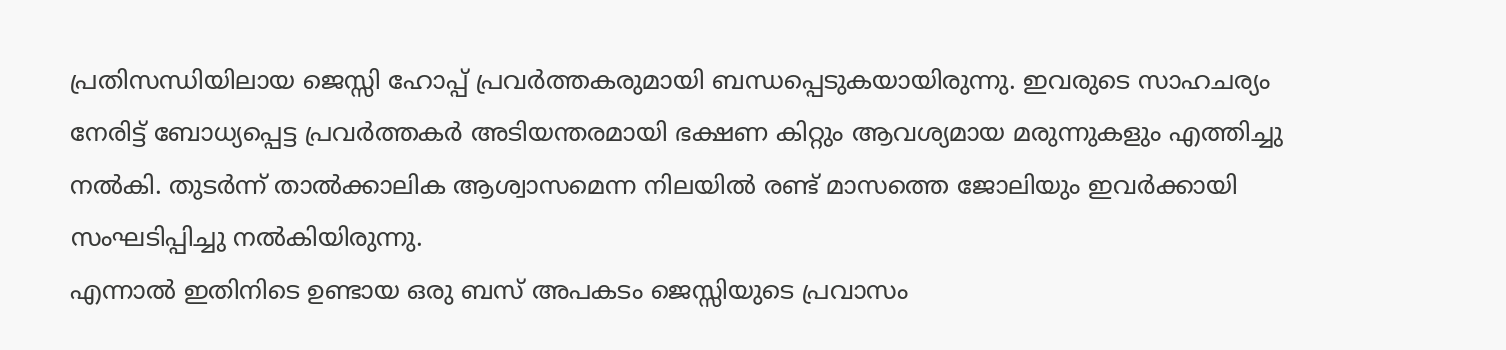പ്രതിസന്ധിയിലായ ജെസ്സി ഹോപ്പ് പ്രവർത്തകരുമായി ബന്ധപ്പെടുകയായിരുന്നു. ഇവരുടെ സാഹചര്യം നേരിട്ട് ബോധ്യപ്പെട്ട പ്രവർത്തകർ അടിയന്തരമായി ഭക്ഷണ കിറ്റും ആവശ്യമായ മരുന്നുകളും എത്തിച്ചു നൽകി. തുടർന്ന് താൽക്കാലിക ആശ്വാസമെന്ന നിലയിൽ രണ്ട് മാസത്തെ ജോലിയും ഇവർക്കായി സംഘടിപ്പിച്ചു നൽകിയിരുന്നു.
എന്നാൽ ഇതിനിടെ ഉണ്ടായ ഒരു ബസ് അപകടം ജെസ്സിയുടെ പ്രവാസം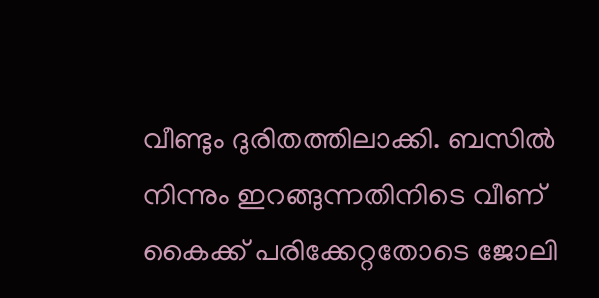വീണ്ടും ദുരിതത്തിലാക്കി. ബസിൽ നിന്നും ഇറങ്ങുന്നതിനിടെ വീണ് കൈക്ക് പരിക്കേറ്റതോടെ ജോലി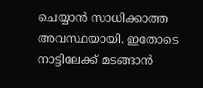ചെയ്യാൻ സാധിക്കാത്ത അവസ്ഥയായി. ഇതോടെ നാട്ടിലേക്ക് മടങ്ങാൻ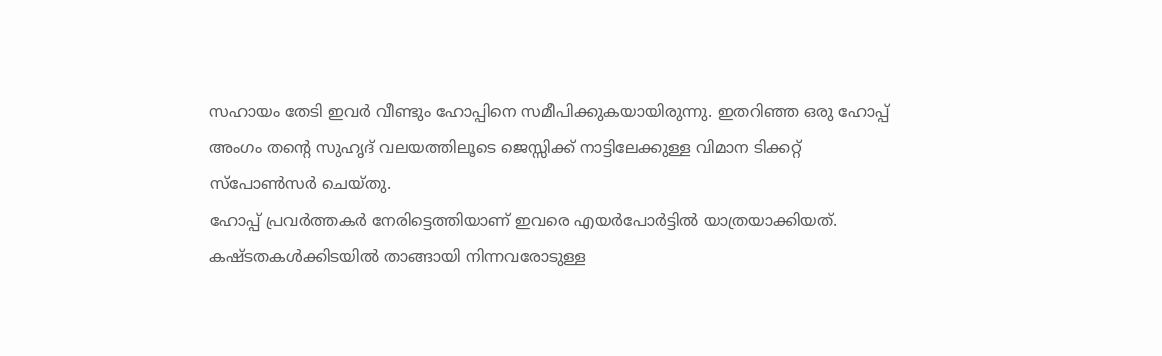സഹായം തേടി ഇവർ വീണ്ടും ഹോപ്പിനെ സമീപിക്കുകയായിരുന്നു. ഇതറിഞ്ഞ ഒരു ഹോപ്പ് അംഗം തന്റെ സുഹൃദ് വലയത്തിലൂടെ ജെസ്സിക്ക് നാട്ടിലേക്കുള്ള വിമാന ടിക്കറ്റ് സ്പോൺസർ ചെയ്തു.
ഹോപ്പ് പ്രവർത്തകർ നേരിട്ടെത്തിയാണ് ഇവരെ എയർപോർട്ടിൽ യാത്രയാക്കിയത്. കഷ്ടതകൾക്കിടയിൽ താങ്ങായി നിന്നവരോടുള്ള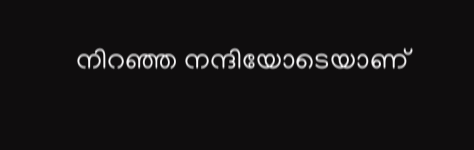നിറഞ്ഞ നന്ദിയോടെയാണ്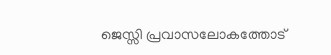ജെസ്സി പ്രവാസലോകത്തോട്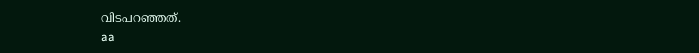വിടപറഞ്ഞത്.
aa